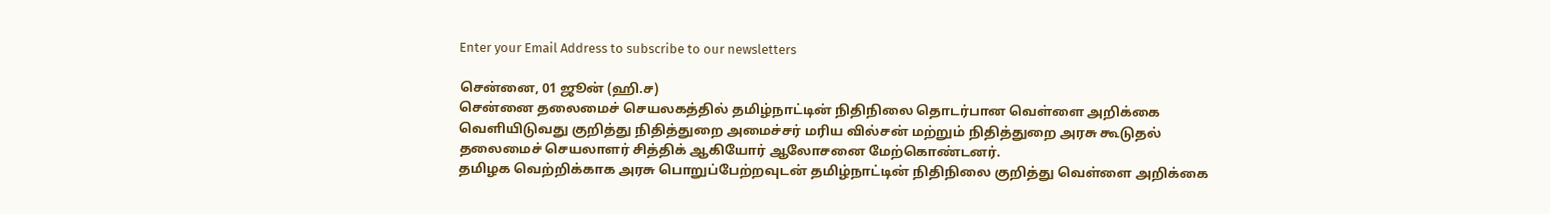Enter your Email Address to subscribe to our newsletters

சென்னை, 01 ஜூன் (ஹி.ச)
சென்னை தலைமைச் செயலகத்தில் தமிழ்நாட்டின் நிதிநிலை தொடர்பான வெள்ளை அறிக்கை வெளியிடுவது குறித்து நிதித்துறை அமைச்சர் மரிய வில்சன் மற்றும் நிதித்துறை அரசு கூடுதல் தலைமைச் செயலாளர் சித்திக் ஆகியோர் ஆலோசனை மேற்கொண்டனர்.
தமிழக வெற்றிக்காக அரசு பொறுப்பேற்றவுடன் தமிழ்நாட்டின் நிதிநிலை குறித்து வெள்ளை அறிக்கை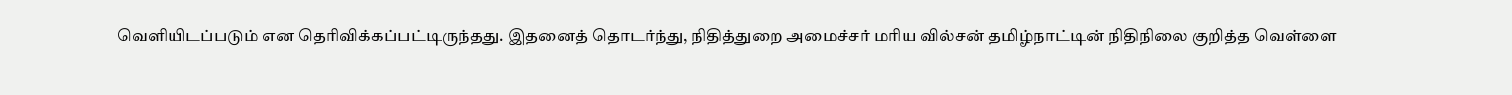வெளியிடப்படும் என தெரிவிக்கப்பட்டிருந்தது. இதனைத் தொடர்ந்து, நிதித்துறை அமைச்சர் மரிய வில்சன் தமிழ்நாட்டின் நிதிநிலை குறித்த வெள்ளை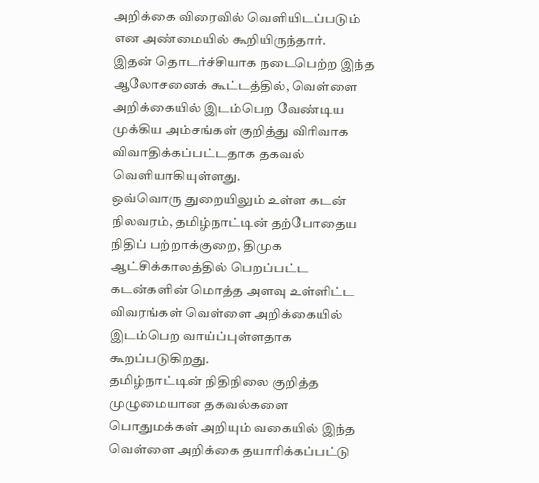அறிக்கை விரைவில் வெளியிடப்படும் என அண்மையில் கூறியிருந்தார்.
இதன் தொடர்ச்சியாக நடைபெற்ற இந்த ஆலோசனைக் கூட்டத்தில், வெள்ளை அறிக்கையில் இடம்பெற வேண்டிய முக்கிய அம்சங்கள் குறித்து விரிவாக விவாதிக்கப்பட்டதாக தகவல் வெளியாகியுள்ளது.
ஒவ்வொரு துறையிலும் உள்ள கடன் நிலவரம், தமிழ்நாட்டின் தற்போதைய நிதிப் பற்றாக்குறை, திமுக ஆட்சிக்காலத்தில் பெறப்பட்ட கடன்களின் மொத்த அளவு உள்ளிட்ட விவரங்கள் வெள்ளை அறிக்கையில் இடம்பெற வாய்ப்புள்ளதாக கூறப்படுகிறது.
தமிழ்நாட்டின் நிதிநிலை குறித்த முழுமையான தகவல்களை பொதுமக்கள் அறியும் வகையில் இந்த வெள்ளை அறிக்கை தயாரிக்கப்பட்டு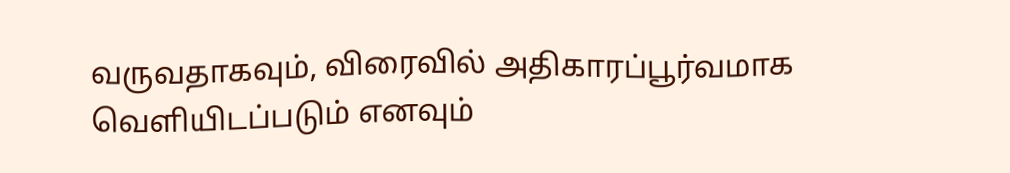வருவதாகவும், விரைவில் அதிகாரப்பூர்வமாக வெளியிடப்படும் எனவும்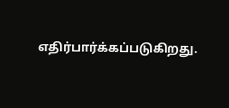எதிர்பார்க்கப்படுகிறது.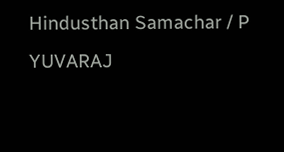Hindusthan Samachar / P YUVARAJ